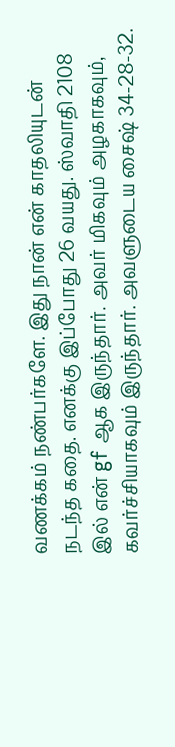வணக்கம் நண்பர்களே. இது நான் என் காதலியுடன் நடந்த கதை. எனக்கு இப்போது 26 வயது. ஸ்வாதி 2108 இல் என் gf ஆக இருந்தார். அவர் மிகவும் அழகாகவும், கவர்ச்சியாகவும் இருந்தார். அவளுடைய சைஷ் 34-28-32.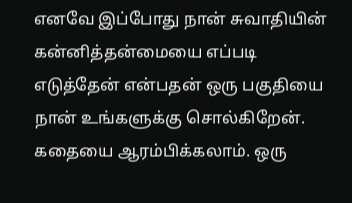எனவே இப்போது நான் சுவாதியின் கன்னித்தன்மையை எப்படி எடுத்தேன் என்பதன் ஒரு பகுதியை நான் உங்களுக்கு சொல்கிறேன். கதையை ஆரம்பிக்கலாம். ஒரு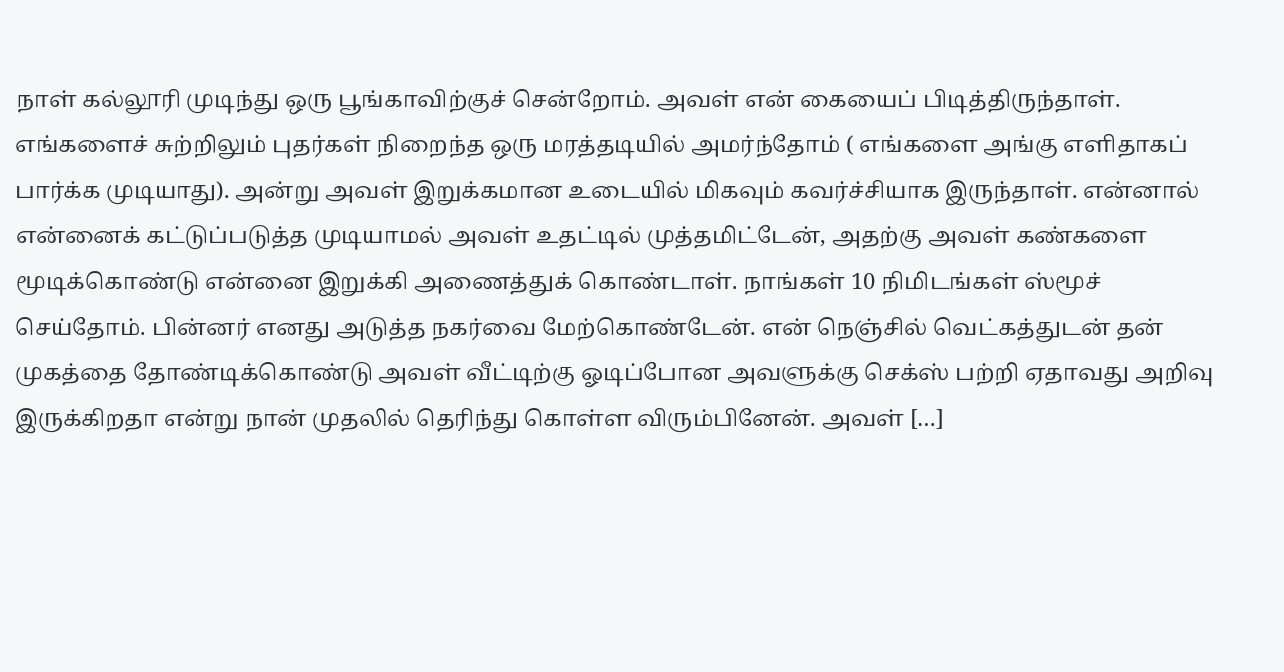நாள் கல்லூரி முடிந்து ஒரு பூங்காவிற்குச் சென்றோம். அவள் என் கையைப் பிடித்திருந்தாள். எங்களைச் சுற்றிலும் புதர்கள் நிறைந்த ஒரு மரத்தடியில் அமர்ந்தோம் ( எங்களை அங்கு எளிதாகப் பார்க்க முடியாது). அன்று அவள் இறுக்கமான உடையில் மிகவும் கவர்ச்சியாக இருந்தாள். என்னால் என்னைக் கட்டுப்படுத்த முடியாமல் அவள் உதட்டில் முத்தமிட்டேன், அதற்கு அவள் கண்களை மூடிக்கொண்டு என்னை இறுக்கி அணைத்துக் கொண்டாள். நாங்கள் 10 நிமிடங்கள் ஸ்மூச் செய்தோம். பின்னர் எனது அடுத்த நகர்வை மேற்கொண்டேன். என் நெஞ்சில் வெட்கத்துடன் தன் முகத்தை தோண்டிக்கொண்டு அவள் வீட்டிற்கு ஓடிப்போன அவளுக்கு செக்ஸ் பற்றி ஏதாவது அறிவு இருக்கிறதா என்று நான் முதலில் தெரிந்து கொள்ள விரும்பினேன். அவள் […]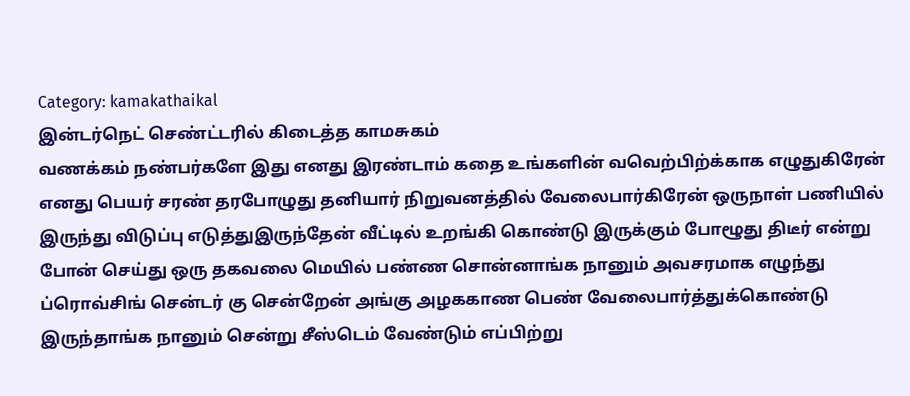Category: kamakathaikal
இன்டர்நெட் செண்ட்டரில் கிடைத்த காமசுகம்
வணக்கம் நண்பர்களே இது எனது இரண்டாம் கதை உங்களின் வவெற்பிற்க்காக எழுதுகிரேன் எனது பெயர் சரண் தரபோழுது தனியார் நிறுவனத்தில் வேலைபார்கிரேன் ஒருநாள் பணியில் இருந்து விடுப்பு எடுத்துஇருந்தேன் வீட்டில் உறங்கி கொண்டு இருக்கும் போழூது திடீர் என்று போன் செய்து ஒரு தகவலை மெயில் பண்ண சொன்னாங்க நானும் அவசரமாக எழுந்து ப்ரொவ்சிங் சென்டர் கு சென்றேன் அங்கு அழககாண பெண் வேலைபார்த்துக்கொண்டு இருந்தாங்க நானும் சென்று சீஸ்டெம் வேண்டும் எப்பிற்று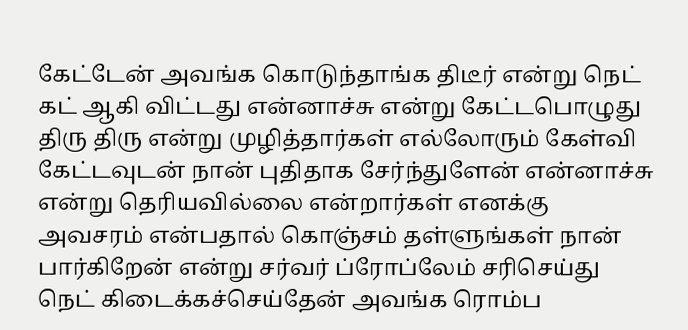கேட்டேன் அவங்க கொடுந்தாங்க திடீர் என்று நெட் கட் ஆகி விட்டது என்னாச்சு என்று கேட்டபொழுது திரு திரு என்று முழித்தார்கள் எல்லோரும் கேள்வி கேட்டவுடன் நான் புதிதாக சேர்ந்துளேன் என்னாச்சு என்று தெரியவில்லை என்றார்கள் எனக்கு அவசரம் என்பதால் கொஞ்சம் தள்ளுங்கள் நான் பார்கிறேன் என்று சர்வர் ப்ரோப்லேம் சரிசெய்து நெட் கிடைக்கச்செய்தேன் அவங்க ரொம்ப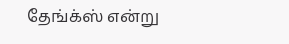தேங்க்ஸ் என்று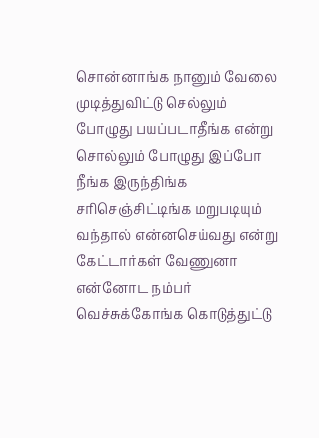சொன்னாங்க நானும் வேலை முடித்துவிட்டு செல்லும் போழுது பயப்படாதீங்க என்று சொல்லும் போழுது இப்போ நீங்க இருந்திங்க சரிசெஞ்சிட்டிங்க மறுபடியும் வந்தால் என்னசெய்வது என்று கேட்டார்கள் வேணுனா என்னோட நம்பர் வெச்சுக்கோங்க கொடுத்துட்டு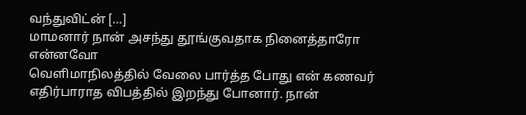வந்துவிட்ன் […]
மாமனார் நான் அசந்து தூங்குவதாக நினைத்தாரோ என்னவோ
வெளிமாநிலத்தில் வேலை பார்த்த போது என் கணவர் எதிர்பாராத விபத்தில் இறந்து போனார். நான்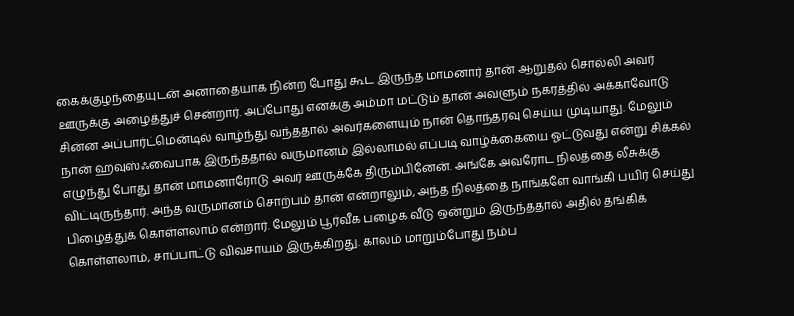கைக்குழந்தையுடன் அனாதையாக நின்ற போது கூட இருந்த மாமனார் தான் ஆறுதல் சொல்லி அவர் ஊருக்கு அழைத்துச் சென்றார். அப்போது எனக்கு அம்மா மட்டும் தான் அவளும் நகரத்தில் அக்காவோடு சின்ன அப்பார்ட்மென்டில் வாழ்ந்து வந்ததால் அவர்களையும் நான் தொந்தரவு செய்ய முடியாது. மேலும் நான் ஹவுஸ்ஃவைபாக இருந்ததால் வருமானம் இல்லாமல் எப்படி வாழ்க்கையை ஓட்டுவது என்று சிக்கல் எழுந்து போது தான் மாமனாரோடு அவர் ஊருக்கே திரும்பினேன். அங்கே அவரோட நிலத்தை லீசுக்கு விட்டிருந்தார். அந்த வருமானம் சொற்பம் தான் என்றாலும், அந்த நிலத்தை நாங்களே வாங்கி பயிர் செய்து பிழைத்துக் கொள்ளலாம் என்றார். மேலும் பூர்வீக பழைக வீடு ஒன்றும் இருந்ததால் அதில் தங்கிக் கொள்ளலாம், சாப்பாட்டு விவசாயம் இருக்கிறது. காலம் மாறும்போது நம்ப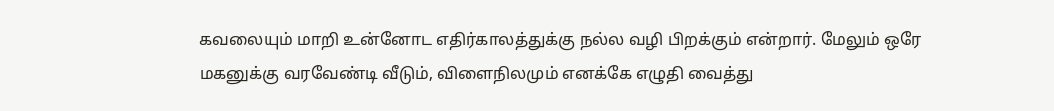கவலையும் மாறி உன்னோட எதிர்காலத்துக்கு நல்ல வழி பிறக்கும் என்றார். மேலும் ஒரே மகனுக்கு வரவேண்டி வீடும், விளைநிலமும் எனக்கே எழுதி வைத்து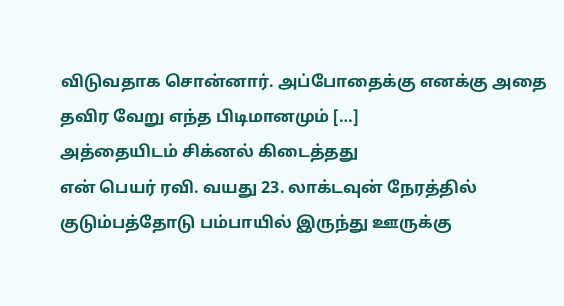விடுவதாக சொன்னார். அப்போதைக்கு எனக்கு அதை தவிர வேறு எந்த பிடிமானமும் […]
அத்தையிடம் சிக்னல் கிடைத்தது
என் பெயர் ரவி. வயது 23. லாக்டவுன் நேரத்தில் குடும்பத்தோடு பம்பாயில் இருந்து ஊருக்கு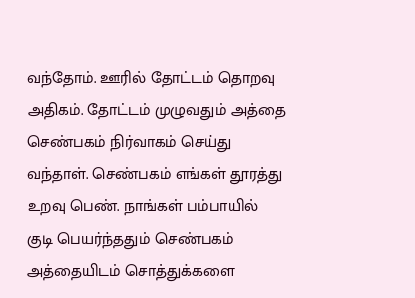வந்தோம். ஊரில் தோட்டம் தொறவு அதிகம். தோட்டம் முழுவதும் அத்தை செண்பகம் நிர்வாகம் செய்து வந்தாள். செண்பகம் எங்கள் தூரத்து உறவு பெண். நாங்கள் பம்பாயில் குடி பெயர்ந்ததும் செண்பகம் அத்தையிடம் சொத்துக்களை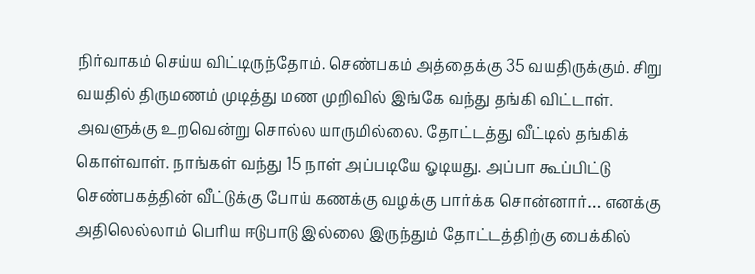நிர்வாகம் செய்ய விட்டிருந்தோம். செண்பகம் அத்தைக்கு 35 வயதிருக்கும். சிறு வயதில் திருமணம் முடித்து மண முறிவில் இங்கே வந்து தங்கி விட்டாள். அவளுக்கு உறவென்று சொல்ல யாருமில்லை. தோட்டத்து வீட்டில் தங்கிக் கொள்வாள். நாங்கள் வந்து 15 நாள் அப்படியே ஓடியது. அப்பா கூப்பிட்டு செண்பகத்தின் வீட்டுக்கு போய் கணக்கு வழக்கு பார்க்க சொன்னார்… எனக்கு அதிலெல்லாம் பெரிய ஈடுபாடு இல்லை இருந்தும் தோட்டத்திற்கு பைக்கில்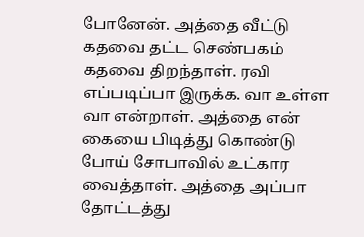போனேன். அத்தை வீட்டு கதவை தட்ட செண்பகம் கதவை திறந்தாள். ரவி எப்படிப்பா இருக்க. வா உள்ள வா என்றாள். அத்தை என் கையை பிடித்து கொண்டு போய் சோபாவில் உட்கார வைத்தாள். அத்தை அப்பா தோட்டத்து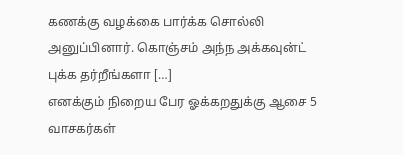கணக்கு வழக்கை பார்க்க சொல்லி அனுப்பினார். கொஞ்சம் அந்ந அக்கவுன்ட் புக்க தர்றீங்களா […]
எனக்கும் நிறைய பேர ஓக்கறதுக்கு ஆசை 5
வாசகர்கள்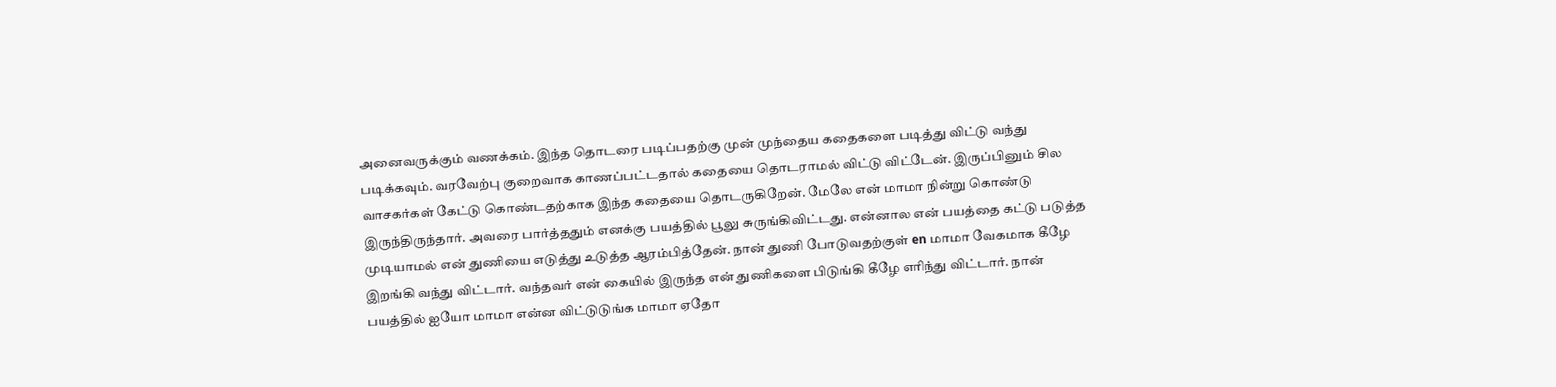அனைவருக்கும் வணக்கம். இந்த தொடரை படிப்பதற்கு முன் முந்தைய கதைகளை படித்து விட்டு வந்து படிக்கவும். வரவேற்பு குறைவாக காணப்பட்டதால் கதையை தொடராமல் விட்டு விட்டேன். இருப்பினும் சில வாசகர்கள் கேட்டு கொண்டதற்காக இந்த கதையை தொடருகிறேன். மேலே என் மாமா நின்று கொண்டு இருந்திருந்தார். அவரை பார்த்ததும் எனக்கு பயத்தில் பூலு சுருங்கிவிட்டது. என்னால என் பயத்தை கட்டு படுத்த முடியாமல் என் துணியை எடுத்து உடுத்த ஆரம்பித்தேன். நான் துணி போடுவதற்குள் en மாமா வேகமாக கீழே இறங்கி வந்து விட்டார். வந்தவர் என் கையில் இருந்த என் துணிகளை பிடுங்கி கீழே எரிந்து விட்டார். நான் பயத்தில் ஐயோ மாமா என்ன விட்டுடுங்க மாமா ஏதோ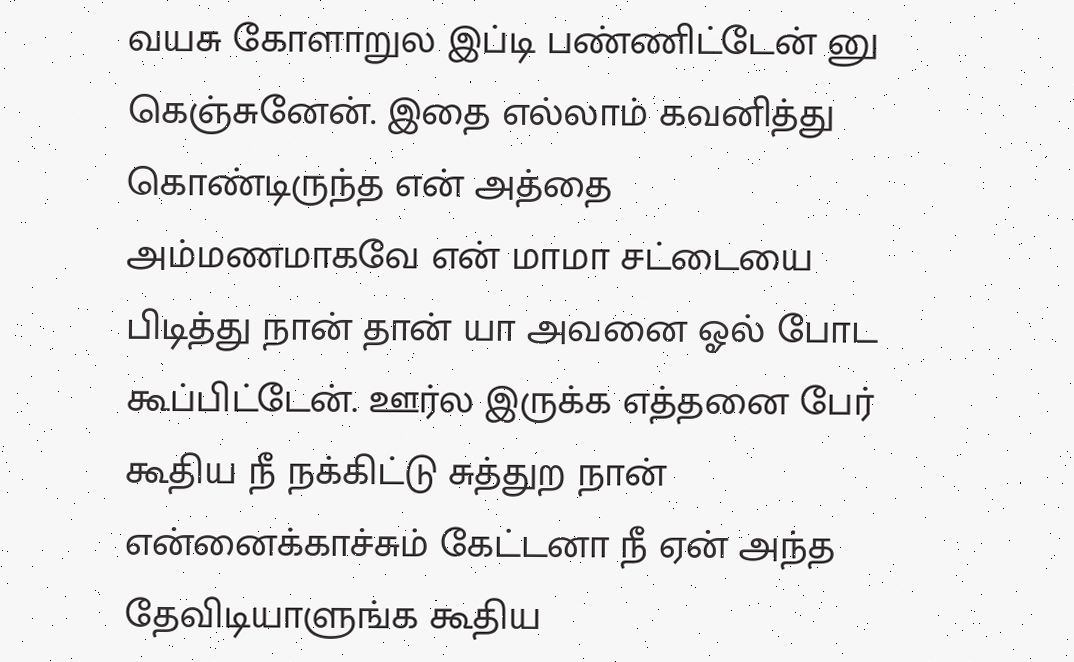வயசு கோளாறுல இப்டி பண்ணிட்டேன் னு கெஞ்சுனேன். இதை எல்லாம் கவனித்து கொண்டிருந்த என் அத்தை அம்மணமாகவே என் மாமா சட்டையை பிடித்து நான் தான் யா அவனை ஓல் போட கூப்பிட்டேன். ஊர்ல இருக்க எத்தனை பேர் கூதிய நீ நக்கிட்டு சுத்துற நான் என்னைக்காச்சும் கேட்டனா நீ ஏன் அந்த தேவிடியாளுங்க கூதிய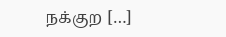நக்குற […]